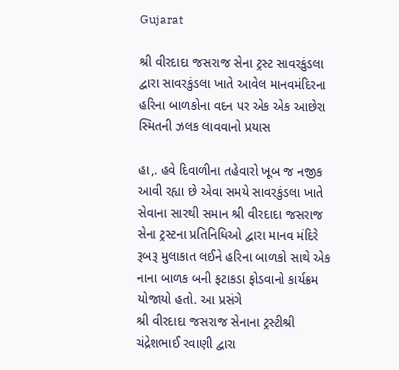Gujarat

શ્રી વીરદાદા જસરાજ સેના ટ્રસ્ટ સાવરકુંડલા દ્વારા સાવરકુંડલા ખાતે આવેલ માનવમંદિરના હરિના બાળકોના વદન પર એક એક આછેરા સ્મિતની ઝલક લાવવાનો પ્રયાસ

હા,. હવે દિવાળીના તહેવારો ખૂબ જ નજીક આવી રહ્યા છે એવા સમયે સાવરકુંડલા ખાતે સેવાના સારથી સમાન શ્રી વીરદાદા જસરાજ સેના ટ્રસ્ટના પ્રતિનિધિઓ દ્વારા માનવ મંદિરે રૂબરૂ મુલાકાત લઈને હરિના બાળકો સાથે એક નાના બાળક બની ફટાકડા ફોડવાનો કાર્યક્રમ યોજાયો હતો. આ પ્રસંગે
શ્રી વીરદાદા જસરાજ સેનાના ટ્રસ્ટીશ્રી ચંદ્રેશભાઈ રવાણી દ્વારા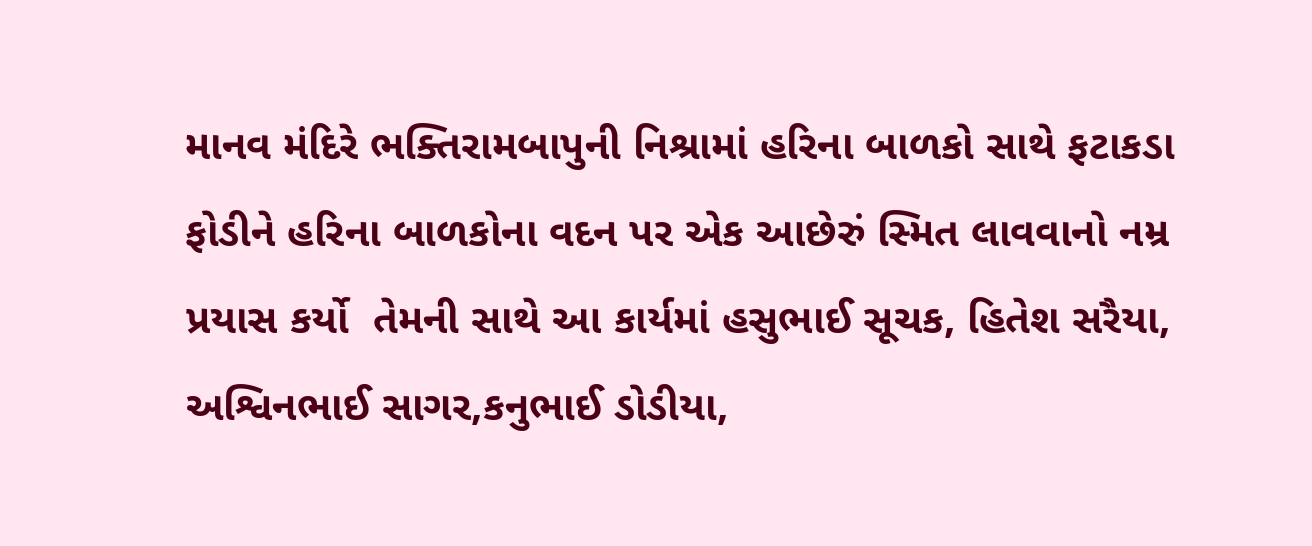માનવ મંદિરે ભક્તિરામબાપુની નિશ્રામાં હરિના બાળકો સાથે ફટાકડા ફોડીને હરિના બાળકોના વદન પર એક આછેરું સ્મિત લાવવાનો નમ્ર પ્રયાસ કર્યો  તેમની સાથે આ કાર્યમાં હસુભાઈ સૂચક, હિતેશ સરૈયા, અશ્વિનભાઈ સાગર,કનુભાઈ ડોડીયા,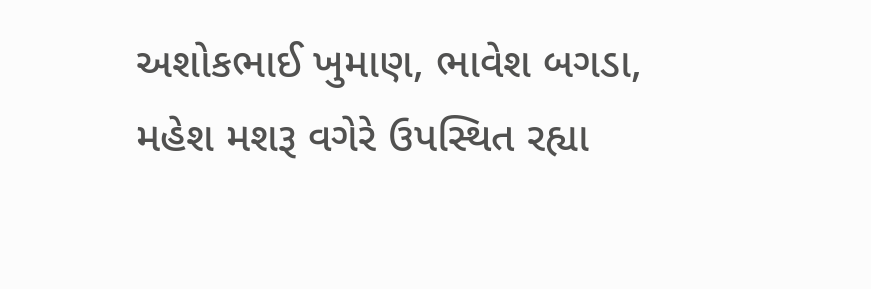અશોકભાઈ ખુમાણ, ભાવેશ બગડા, મહેશ મશરૂ વગેરે ઉપસ્થિત રહ્યા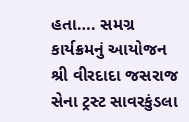હતા…. સમગ્ર કાર્યક્રમનું આયોજન શ્રી વીરદાદા જસરાજ સેના ટ્રસ્ટ સાવરકુંડલા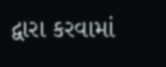દ્વારા કરવામાં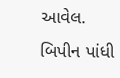આવેલ.
બિપીન પાંધી